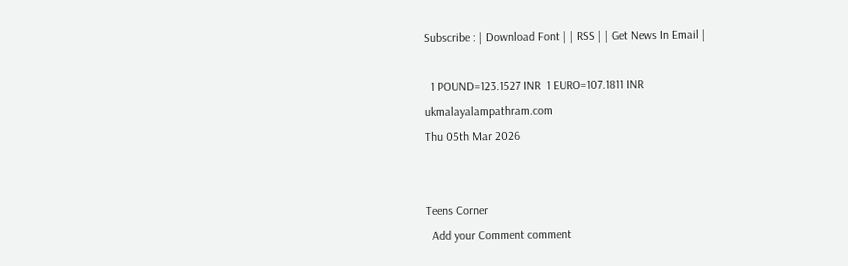Subscribe : | Download Font | | RSS | | Get News In Email |

  1 POUND=123.1527 INR  1 EURO=107.1811 INR
ukmalayalampathram.com
Thu 05th Mar 2026


Teens Corner
  Add your Comment comment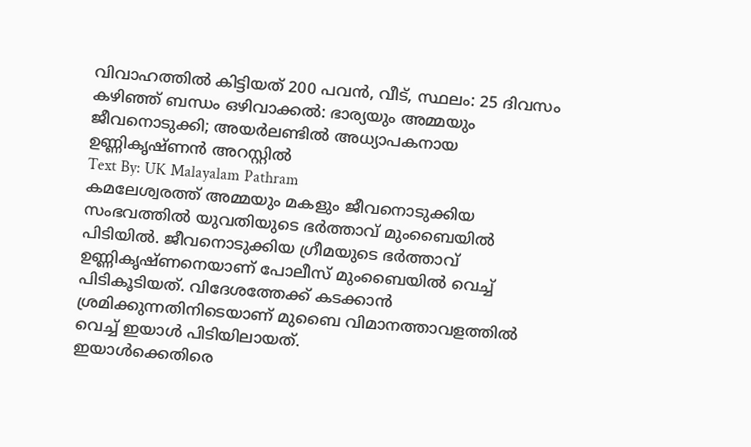വിവാഹത്തില്‍ കിട്ടിയത് 200 പവന്‍, വീട്, സ്ഥലം: 25 ദിവസം കഴിഞ്ഞ് ബന്ധം ഒഴിവാക്കല്‍: ഭാര്യയും അമ്മയും ജീവനൊടുക്കി; അയര്‍ലണ്ടില്‍ അധ്യാപകനായ ഉണ്ണികൃഷ്ണന്‍ അറസ്റ്റില്‍
Text By: UK Malayalam Pathram
കമലേശ്വരത്ത് അമ്മയും മകളും ജീവനൊടുക്കിയ സംഭവത്തില്‍ യുവതിയുടെ ഭര്‍ത്താവ് മുംബൈയില്‍ പിടിയില്‍. ജീവനൊടുക്കിയ ഗ്രീമയുടെ ഭര്‍ത്താവ് ഉണ്ണികൃഷ്ണനെയാണ് പോലീസ് മുംബൈയില്‍ വെച്ച് പിടികൂടിയത്. വിദേശത്തേക്ക് കടക്കാന്‍ ശ്രമിക്കുന്നതിനിടെയാണ് മുബൈ വിമാനത്താവളത്തില്‍ വെച്ച് ഇയാള്‍ പിടിയിലായത്.
ഇയാള്‍ക്കെതിരെ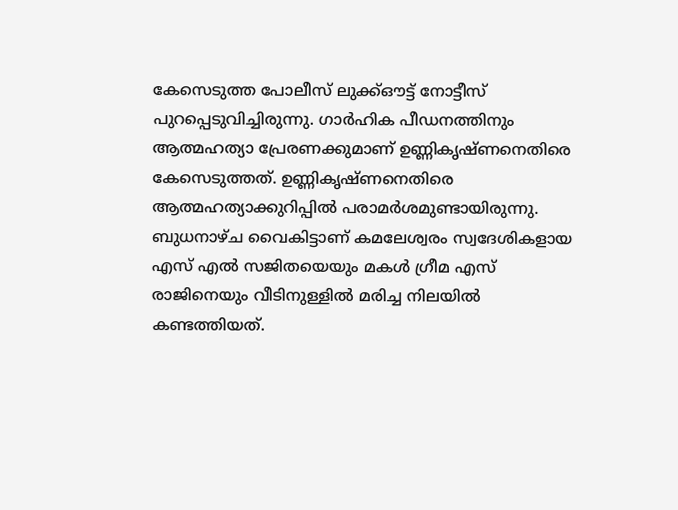കേസെടുത്ത പോലീസ് ലുക്ക്ഔട്ട് നോട്ടീസ് പുറപ്പെടുവിച്ചിരുന്നു. ഗാര്‍ഹിക പീഡനത്തിനും ആത്മഹത്യാ പ്രേരണക്കുമാണ് ഉണ്ണികൃഷ്ണനെതിരെ കേസെടുത്തത്. ഉണ്ണികൃഷ്ണനെതിരെ ആത്മഹത്യാക്കുറിപ്പില്‍ പരാമര്‍ശമുണ്ടായിരുന്നു. ബുധനാഴ്ച വൈകിട്ടാണ് കമലേശ്വരം സ്വദേശികളായ എസ് എല്‍ സജിതയെയും മകള്‍ ഗ്രീമ എസ് രാജിനെയും വീടിനുള്ളില്‍ മരിച്ച നിലയില്‍ കണ്ടത്തിയത്.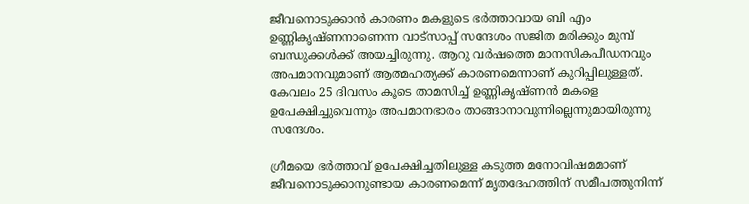ജീവനൊടുക്കാന്‍ കാരണം മകളുടെ ഭര്‍ത്താവായ ബി എം ഉണ്ണികൃഷ്ണനാണെന്ന വാട്‌സാപ്പ് സന്ദേശം സജിത മരിക്കും മുമ്പ് ബന്ധുക്കള്‍ക്ക് അയച്ചിരുന്നു. ആറു വര്‍ഷത്തെ മാനസികപീഡനവും അപമാനവുമാണ് ആത്മഹത്യക്ക് കാരണമെന്നാണ് കുറിപ്പിലുള്ളത്. കേവലം 25 ദിവസം കൂടെ താമസിച്ച് ഉണ്ണികൃഷ്ണന്‍ മകളെ ഉപേക്ഷിച്ചുവെന്നും അപമാനഭാരം താങ്ങാനാവുന്നില്ലെന്നുമായിരുന്നു സന്ദേശം.

ഗ്രീമയെ ഭര്‍ത്താവ് ഉപേക്ഷിച്ചതിലുള്ള കടുത്ത മനോവിഷമമാണ് ജീവനൊടുക്കാനുണ്ടായ കാരണമെന്ന് മൃതദേഹത്തിന് സമീപത്തുനിന്ന്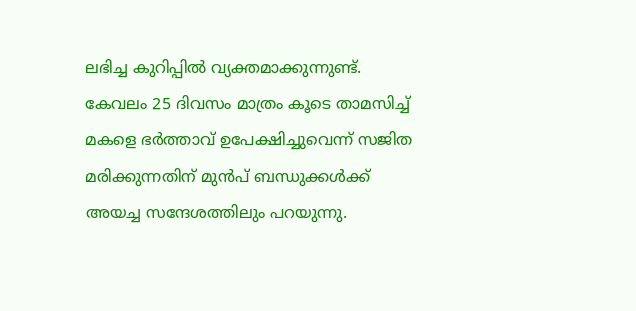ലഭിച്ച കുറിപ്പില്‍ വ്യക്തമാക്കുന്നുണ്ട്. കേവലം 25 ദിവസം മാത്രം കൂടെ താമസിച്ച് മകളെ ഭര്‍ത്താവ് ഉപേക്ഷിച്ചുവെന്ന് സജിത മരിക്കുന്നതിന് മുന്‍പ് ബന്ധുക്കള്‍ക്ക് അയച്ച സന്ദേശത്തിലും പറയുന്നു.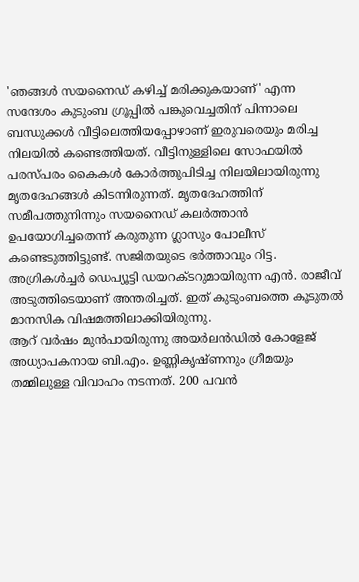'ഞങ്ങള്‍ സയനൈഡ് കഴിച്ച് മരിക്കുകയാണ്' എന്ന സന്ദേശം കുടുംബ ഗ്രൂപ്പില്‍ പങ്കുവെച്ചതിന് പിന്നാലെ ബന്ധുക്കള്‍ വീട്ടിലെത്തിയപ്പോഴാണ് ഇരുവരെയും മരിച്ച നിലയില്‍ കണ്ടെത്തിയത്. വീട്ടിനുള്ളിലെ സോഫയില്‍ പരസ്പരം കൈകള്‍ കോര്‍ത്തുപിടിച്ച നിലയിലായിരുന്നു മൃതദേഹങ്ങള്‍ കിടന്നിരുന്നത്. മൃതദേഹത്തിന് സമീപത്തുനിന്നും സയനൈഡ് കലര്‍ത്താന്‍ ഉപയോഗിച്ചതെന്ന് കരുതുന്ന ഗ്ലാസും പോലീസ് കണ്ടെടുത്തിട്ടുണ്ട്. സജിതയുടെ ഭര്‍ത്താവും റിട്ട. അഗ്രികള്‍ച്ചര്‍ ഡെപ്യൂട്ടി ഡയറക്ടറുമായിരുന്ന എന്‍. രാജീവ് അടുത്തിടെയാണ് അന്തരിച്ചത്. ഇത് കുടുംബത്തെ കൂടുതല്‍ മാനസിക വിഷമത്തിലാക്കിയിരുന്നു.
ആറ് വര്‍ഷം മുന്‍പായിരുന്നു അയര്‍ലന്‍ഡില്‍ കോളേജ് അധ്യാപകനായ ബി.എം. ഉണ്ണികൃഷ്ണനും ഗ്രീമയും തമ്മിലുള്ള വിവാഹം നടന്നത്. 200 പവന്‍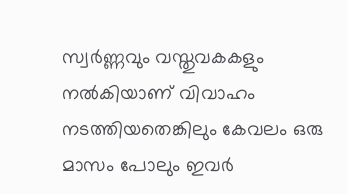സ്വര്‍ണ്ണവും വസ്തുവകകളും നല്‍കിയാണ് വിവാഹം നടത്തിയതെങ്കിലും കേവലം ഒരു മാസം പോലും ഇവര്‍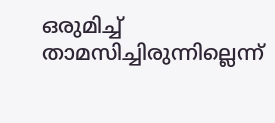ഒരുമിച്ച് താമസിച്ചിരുന്നില്ലെന്ന്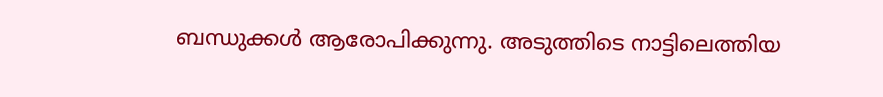ബന്ധുക്കള്‍ ആരോപിക്കുന്നു. അടുത്തിടെ നാട്ടിലെത്തിയ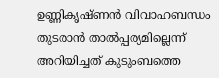ഉണ്ണികൃഷ്ണന്‍ വിവാഹബന്ധം തുടരാന്‍ താല്‍പ്പര്യമില്ലെന്ന് അറിയിച്ചത് കുടുംബത്തെ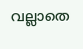വല്ലാതെ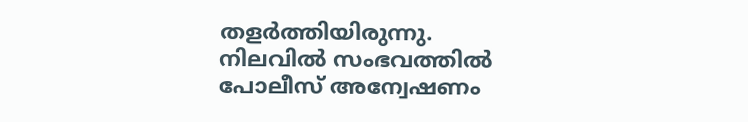തളര്‍ത്തിയിരുന്നു. നിലവില്‍ സംഭവത്തില്‍ പോലീസ് അന്വേഷണം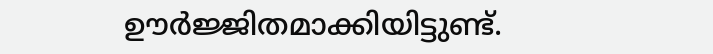ഊര്‍ജ്ജിതമാക്കിയിട്ടുണ്ട്.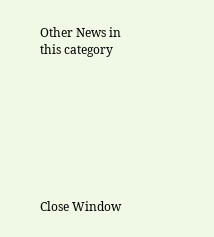Other News in this category








Close Window